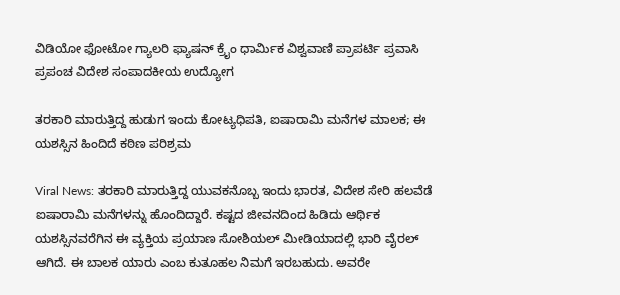ವಿಡಿಯೋ ಫೋಟೋ ಗ್ಯಾಲರಿ ಫ್ಯಾಷನ್ ಕ್ರೈಂ ಧಾರ್ಮಿಕ ವಿಶ್ವವಾಣಿ ಪ್ರಾಪರ್ಟಿ ಪ್ರವಾಸಿ ಪ್ರಪಂಚ ವಿದೇಶ ಸಂಪಾದಕೀಯ ಉದ್ಯೋಗ

ತರಕಾರಿ ಮಾರುತ್ತಿದ್ದ ಹುಡುಗ ಇಂದು ಕೋಟ್ಯಧಿಪತಿ, ಐಷಾರಾಮಿ ಮನೆಗಳ ಮಾಲಕ; ಈ ಯಶಸ್ಸಿನ ಹಿಂದಿದೆ ಕಠಿಣ ಪರಿಶ್ರಮ

Viral News: ತರಕಾರಿ ಮಾರುತ್ತಿದ್ದ ಯುವಕನೊಬ್ಬ ಇಂದು ಭಾರತ, ವಿದೇಶ ಸೇರಿ ಹಲವೆಡೆ ಐಷಾರಾಮಿ ಮನೆಗಳನ್ನು ಹೊಂದಿದ್ದಾರೆ. ಕಷ್ಟದ ಜೀವನದಿಂದ ಹಿಡಿದು ಆರ್ಥಿಕ ಯಶಸ್ಸಿನವರೆಗಿನ ಈ ವ್ಯಕ್ತಿಯ ಪ್ರಯಾಣ ಸೋಶಿಯಲ್ ಮೀಡಿಯಾದಲ್ಲಿ ಭಾರಿ ವೈರಲ್ ಆಗಿದೆ. ಈ ಬಾಲಕ ಯಾರು ಎಂಬ ಕುತೂಹಲ ನಿಮಗೆ ಇರಬಹುದು. ಅವರೇ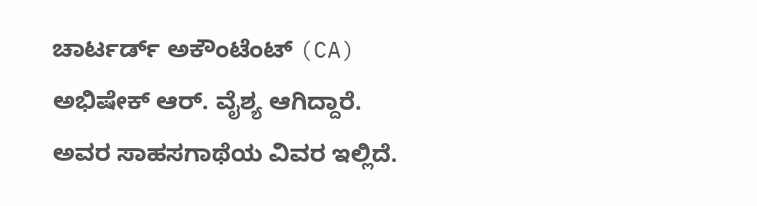ಚಾರ್ಟರ್ಡ್ ಅಕೌಂಟೆಂಟ್ (CA) ಅಭಿಷೇಕ್ ಆರ್. ವೈಶ್ಯ ಆಗಿದ್ದಾರೆ. ಅವರ ಸಾಹಸಗಾಥೆಯ ವಿವರ ಇಲ್ಲಿದೆ.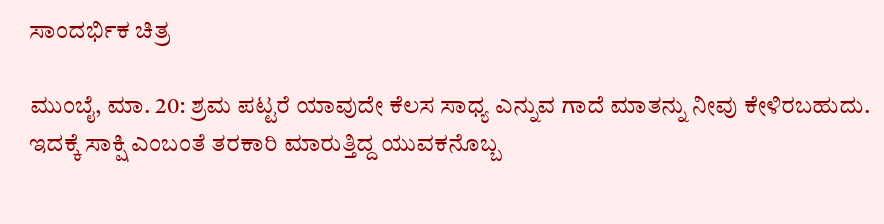ಸಾಂದರ್ಭಿಕ ಚಿತ್ರ

ಮುಂಬೈ, ಮಾ. 20: ಶ್ರಮ ಪಟ್ಟರೆ ಯಾವುದೇ ಕೆಲಸ ಸಾಧ್ಯ ಎನ್ನುವ ಗಾದೆ ಮಾತನ್ನು ನೀವು ಕೇಳಿರಬಹುದು. ಇದಕ್ಕೆ ಸಾಕ್ಷಿ ಎಂಬಂತೆ ತರಕಾರಿ ಮಾರುತ್ತಿದ್ದ ಯುವಕನೊಬ್ಬ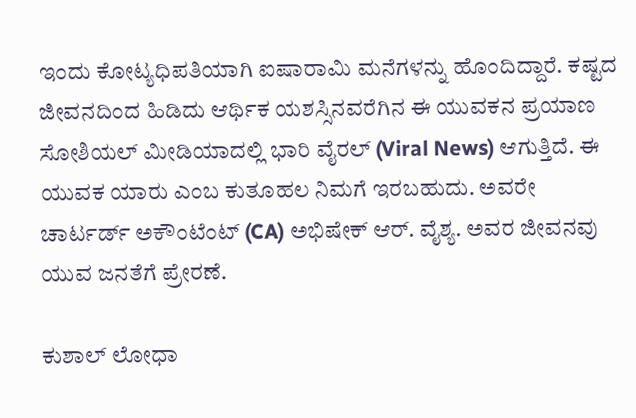ಇಂದು ಕೋಟ್ಯಧಿಪತಿಯಾಗಿ ಐಷಾರಾಮಿ ಮನೆಗಳನ್ನು ಹೊಂದಿದ್ದಾರೆ. ಕಷ್ಟದ ಜೀವನದಿಂದ ಹಿಡಿದು ಆರ್ಥಿಕ ಯಶಸ್ಸಿನವರೆಗಿನ ಈ ಯುವಕನ ಪ್ರಯಾಣ ಸೋಶಿಯಲ್ ಮೀಡಿಯಾದಲ್ಲಿ ಭಾರಿ ವೈರಲ್ (Viral News) ಆಗುತ್ತಿದೆ. ಈ ಯುವಕ ಯಾರು ಎಂಬ ಕುತೂಹಲ ನಿಮಗೆ ಇರಬಹುದು. ಅವರೇ ಚಾರ್ಟರ್ಡ್ ಅಕೌಂಟೆಂಟ್ (CA) ಅಭಿಷೇಕ್ ಆರ್. ವೈಶ್ಯ. ಅವರ ಜೀವನವು ಯುವ ಜನತೆಗೆ ಪ್ರೇರಣೆ.

ಕುಶಾಲ್ ಲೋಧಾ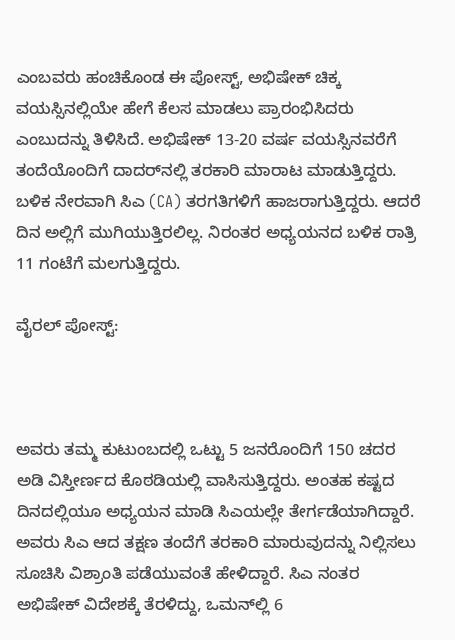ಎಂಬವರು ಹಂಚಿಕೊಂಡ ಈ ಪೋಸ್ಟ್, ಅಭಿಷೇಕ್ ಚಿಕ್ಕ ವಯಸ್ಸಿನಲ್ಲಿಯೇ ಹೇಗೆ ಕೆಲಸ ಮಾಡಲು ಪ್ರಾರಂಭಿಸಿದರು ಎಂಬುದನ್ನು ತಿಳಿಸಿದೆ. ಅಭಿಷೇಕ್ 13-20 ವರ್ಷ ವಯಸ್ಸಿನವರೆಗೆ ತಂದೆಯೊಂದಿಗೆ ದಾದರ್‌ನಲ್ಲಿ ತರಕಾರಿ ಮಾರಾಟ ಮಾಡುತ್ತಿದ್ದರು. ಬಳಿಕ ನೇರವಾಗಿ ಸಿಎ (CA) ತರಗತಿಗಳಿಗೆ ಹಾಜರಾಗುತ್ತಿದ್ದರು. ಆದರೆ ದಿನ ಅಲ್ಲಿಗೆ ಮುಗಿಯುತ್ತಿರಲಿಲ್ಲ. ನಿರಂತರ ಅಧ್ಯಯನದ ಬಳಿಕ‌ ರಾತ್ರಿ 11 ಗಂಟೆಗೆ ಮಲಗುತ್ತಿದ್ದರು.

ವೈರಲ್‌ ಪೋಸ್ಟ್‌:



ಅವರು ತಮ್ಮ ಕುಟುಂಬದಲ್ಲಿ ಒಟ್ಟು 5 ಜನರೊಂದಿಗೆ 150 ಚದರ ಅಡಿ ವಿಸ್ತೀರ್ಣದ ಕೊಠಡಿಯಲ್ಲಿ ವಾಸಿಸುತ್ತಿದ್ದರು. ಅಂತಹ ಕಷ್ಟದ ದಿನದಲ್ಲಿಯೂ ಅಧ್ಯಯನ ಮಾಡಿ ಸಿಎಯಲ್ಲೇ ತೇರ್ಗಡೆಯಾಗಿದ್ದಾರೆ. ಅವರು ಸಿಎ ಆದ ತಕ್ಷಣ ತಂದೆಗೆ ತರಕಾರಿ ಮಾರುವುದನ್ನು ನಿಲ್ಲಿಸಲು ಸೂಚಿಸಿ ವಿಶ್ರಾಂತಿ ಪಡೆಯುವಂತೆ ಹೇಳಿದ್ದಾರೆ. ಸಿಎ ನಂತರ ಅಭಿಷೇಕ್ ವಿದೇಶಕ್ಕೆ ತೆರಳಿದ್ದು, ಒಮನ್‌ಲ್ಲಿ 6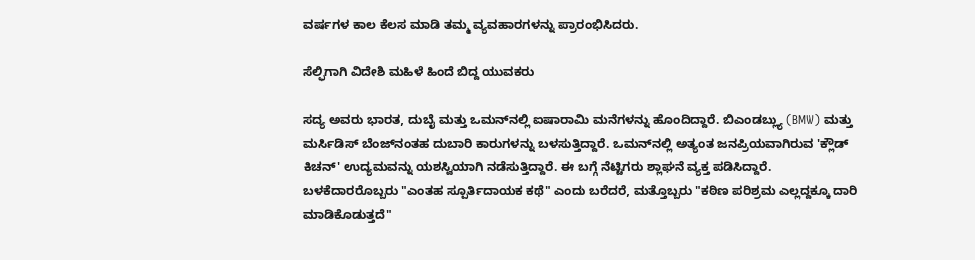ವರ್ಷಗಳ ಕಾಲ ಕೆಲಸ ಮಾಡಿ ತಮ್ಮ ವ್ಯವಹಾರಗಳನ್ನು ಪ್ರಾರಂಭಿಸಿದರು.

ಸೆಲ್ಫಿಗಾಗಿ ವಿದೇಶಿ ಮಹಿಳೆ ಹಿಂದೆ ಬಿದ್ದ ಯುವಕರು

ಸದ್ಯ ಅವರು ಭಾರತ, ದುಬೈ ಮತ್ತು ಒಮನ್‌ನಲ್ಲಿ ಐಷಾರಾಮಿ ಮನೆಗಳನ್ನು ಹೊಂದಿದ್ದಾರೆ. ಬಿಎಂಡಬ್ಲ್ಯು (BMW) ಮತ್ತು ಮರ್ಸಿಡಿಸ್ ಬೆಂಜ್‌ನಂತಹ ದುಬಾರಿ ಕಾರುಗಳನ್ನು ಬಳಸುತ್ತಿದ್ದಾರೆ. ಒಮನ್‌ನಲ್ಲಿ ಅತ್ಯಂತ ಜನಪ್ರಿಯವಾಗಿರುವ 'ಕ್ಲೌಡ್ ಕಿಚನ್' ಉದ್ಯಮವನ್ನು ಯಶಸ್ವಿಯಾಗಿ ನಡೆಸುತ್ತಿದ್ದಾರೆ. ಈ ಬಗ್ಗೆ ನೆಟ್ಟಿಗರು ಶ್ಲಾಘನೆ ವ್ಯಕ್ತ ಪಡಿಸಿದ್ದಾರೆ. ಬಳಕೆದಾರರೊಬ್ಬರು "ಎಂತಹ ಸ್ಪೂರ್ತಿದಾಯಕ ಕಥೆ" ಎಂದು ಬರೆದರೆ, ಮತ್ತೊಬ್ಬರು "ಕಠಿಣ ಪರಿಶ್ರಮ ಎಲ್ಲದ್ದಕ್ಕೂ ದಾರಿ ಮಾಡಿಕೊಡುತ್ತದೆ"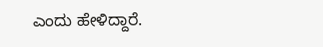ಎಂದು ಹೇಳಿದ್ದಾರೆ.